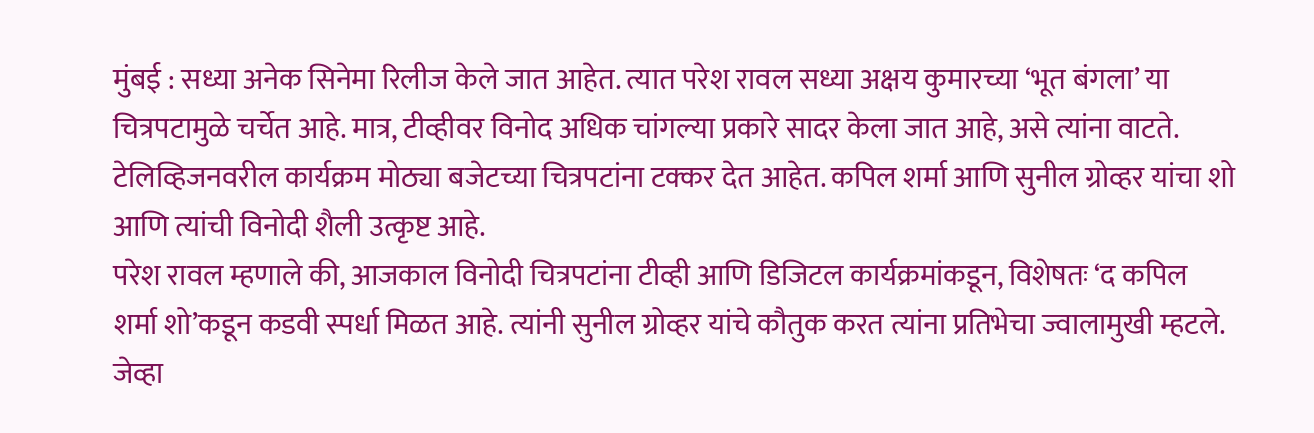मुंबई : सध्या अनेक सिनेमा रिलीज केले जात आहेत. त्यात परेश रावल सध्या अक्षय कुमारच्या ‘भूत बंगला’ या चित्रपटामुळे चर्चेत आहे. मात्र, टीव्हीवर विनोद अधिक चांगल्या प्रकारे सादर केला जात आहे, असे त्यांना वाटते. टेलिव्हिजनवरील कार्यक्रम मोठ्या बजेटच्या चित्रपटांना टक्कर देत आहेत. कपिल शर्मा आणि सुनील ग्रोव्हर यांचा शो आणि त्यांची विनोदी शैली उत्कृष्ट आहे.
परेश रावल म्हणाले की, आजकाल विनोदी चित्रपटांना टीव्ही आणि डिजिटल कार्यक्रमांकडून, विशेषतः ‘द कपिल शर्मा शो’कडून कडवी स्पर्धा मिळत आहे. त्यांनी सुनील ग्रोव्हर यांचे कौतुक करत त्यांना प्रतिभेचा ज्वालामुखी म्हटले. जेव्हा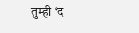तुम्ही ‘द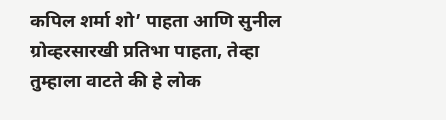कपिल शर्मा शो’ पाहता आणि सुनील ग्रोव्हरसारखी प्रतिभा पाहता, तेव्हा तुम्हाला वाटते की हे लोक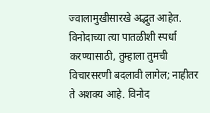ज्वालामुखीसारखे अद्भुत आहेत. विनोदाच्या त्या पातळीशी स्पर्धा करण्यासाठी, तुम्हाला तुमची विचारसरणी बदलावी लागेल; नाहीतर ते अशक्य आहे. विनोद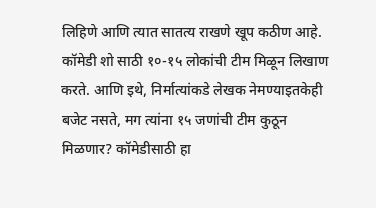लिहिणे आणि त्यात सातत्य राखणे खूप कठीण आहे.
कॉमेडी शो साठी १०-१५ लोकांची टीम मिळून लिखाण करते. आणि इथे, निर्मात्यांकडे लेखक नेमण्याइतकेही बजेट नसते, मग त्यांना १५ जणांची टीम कुठून मिळणार? कॉमेडीसाठी हा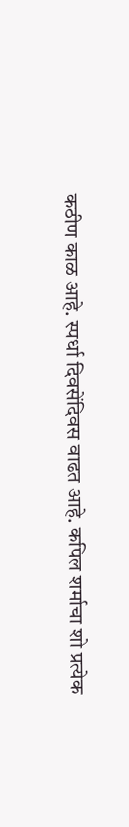कठीण काळ आहे. स्पर्धा दिवसेंदिवस वाढत आहे. कपिल शर्माचा शो प्रत्येक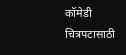कॉमेडी चित्रपटासाठी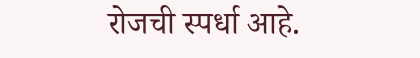रोजची स्पर्धा आहे.